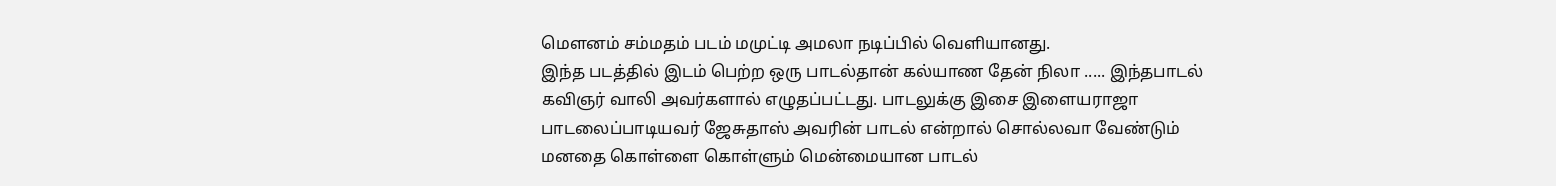மௌனம் சம்மதம் படம் மமுட்டி அமலா நடிப்பில் வெளியானது.
இந்த படத்தில் இடம் பெற்ற ஒரு பாடல்தான் கல்யாண தேன் நிலா ..... இந்தபாடல் கவிஞர் வாலி அவர்களால் எழுதப்பட்டது. பாடலுக்கு இசை இளையராஜா பாடலைப்பாடியவர் ஜேசுதாஸ் அவரின் பாடல் என்றால் சொல்லவா வேண்டும் மனதை கொள்ளை கொள்ளும் மென்மையான பாடல்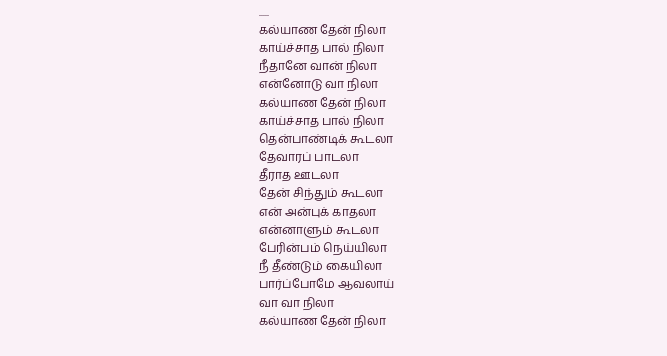.....
கல்யாண தேன் நிலா
காய்ச்சாத பால் நிலா
நீதானே வான் நிலா
என்னோடு வா நிலா
கல்யாண தேன் நிலா
காய்ச்சாத பால் நிலா
தென்பாண்டிக் கூடலா
தேவாரப் பாடலா
தீராத ஊடலா
தேன் சிந்தும் கூடலா
என் அன்புக் காதலா
என்னாளும் கூடலா
பேரின்பம் நெய்யிலா
நீ தீண்டும் கையிலா
பார்ப்போமே ஆவலாய்
வா வா நிலா
கல்யாண தேன் நிலா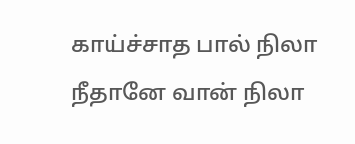காய்ச்சாத பால் நிலா
நீதானே வான் நிலா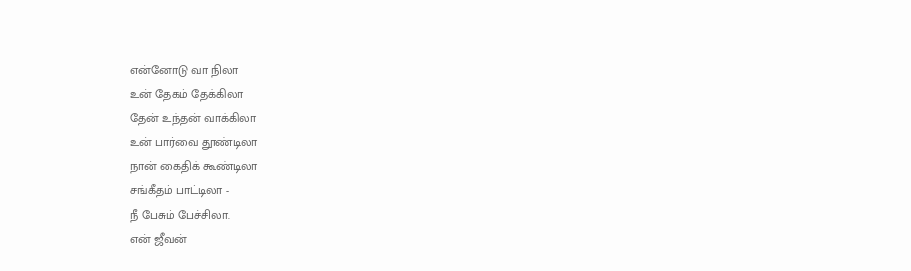என்னோடு வா நிலா
உன் தேகம் தேக்கிலா
தேன் உந்தன் வாக்கிலா
உன் பார்வை தூண்டிலா
நான் கைதிக் கூண்டிலா
சங்கீதம் பாட்டிலா -
நீ பேசும் பேச்சிலா.
என் ஜீவன்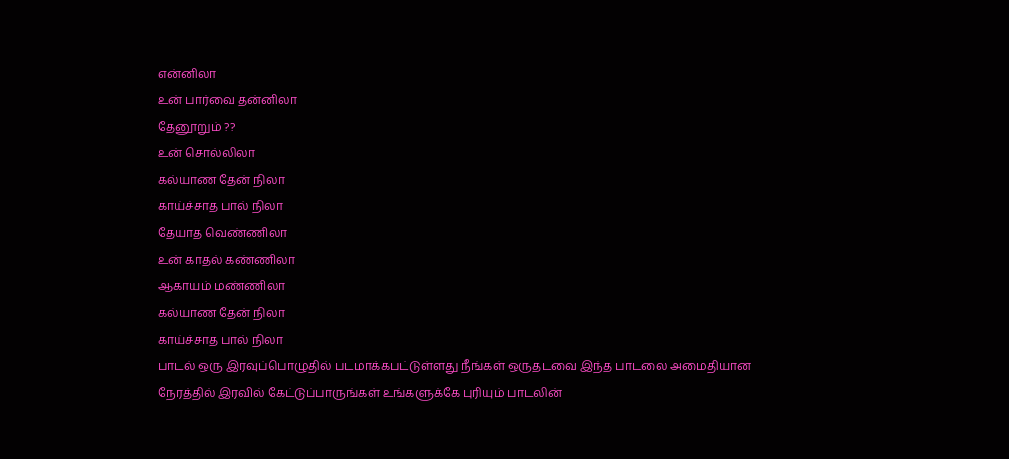என்னிலா
உன் பார்வை தன்னிலா
தேனூறும் ??
உன் சொல்லிலா
கல்யாண தேன் நிலா
காய்ச்சாத பால் நிலா
தேயாத வெண்ணிலா
உன் காதல் கண்ணிலா
ஆகாயம் மண்ணிலா
கல்யாண தேன் நிலா
காய்ச்சாத பால் நிலா
பாடல் ஒரு இரவுப்பொழுதில் படமாக்கபட்டுள்ளது நீங்கள் ஒருதடவை இந்த பாடலை அமைதியான நேரத்தில் இரவில் கேட்டுப்பாருங்கள் உங்களுக்கே புரியும் பாடலின்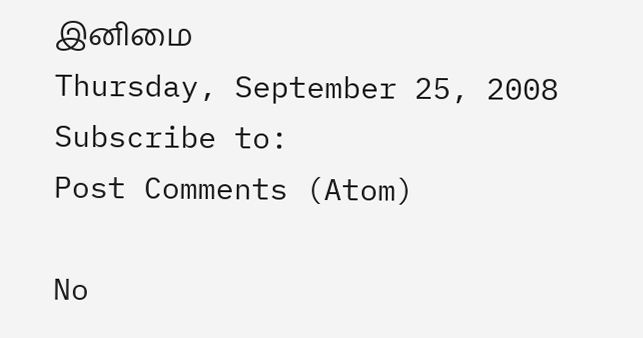இனிமை
Thursday, September 25, 2008
Subscribe to:
Post Comments (Atom)

No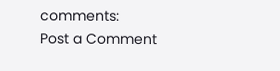comments:
Post a Comment